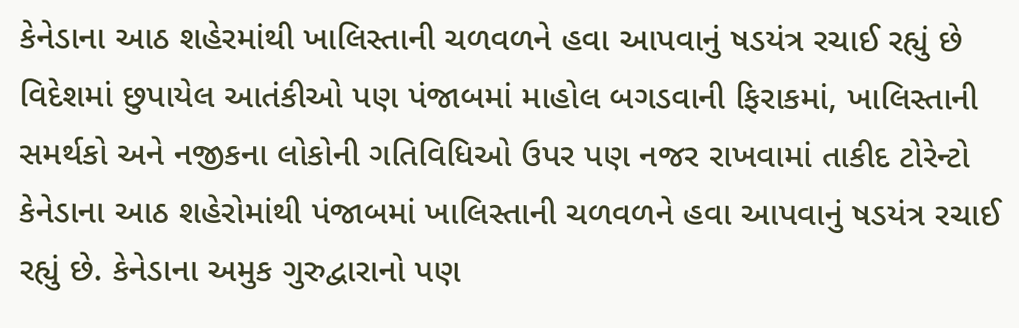કેનેડાના આઠ શહેરમાંથી ખાલિસ્તાની ચળવળને હવા આપવાનું ષડયંત્ર રચાઈ રહ્યું છે
વિદેશમાં છુપાયેલ આતંકીઓ પણ પંજાબમાં માહોલ બગડવાની ફિરાકમાં, ખાલિસ્તાની સમર્થકો અને નજીકના લોકોની ગતિવિધિઓ ઉપર પણ નજર રાખવામાં તાકીદ ટોરેન્ટો કેનેડાના આઠ શહેરોમાંથી પંજાબમાં ખાલિસ્તાની ચળવળને હવા આપવાનું ષડયંત્ર રચાઈ રહ્યું છે. કેનેડાના અમુક ગુરુદ્વારાનો પણ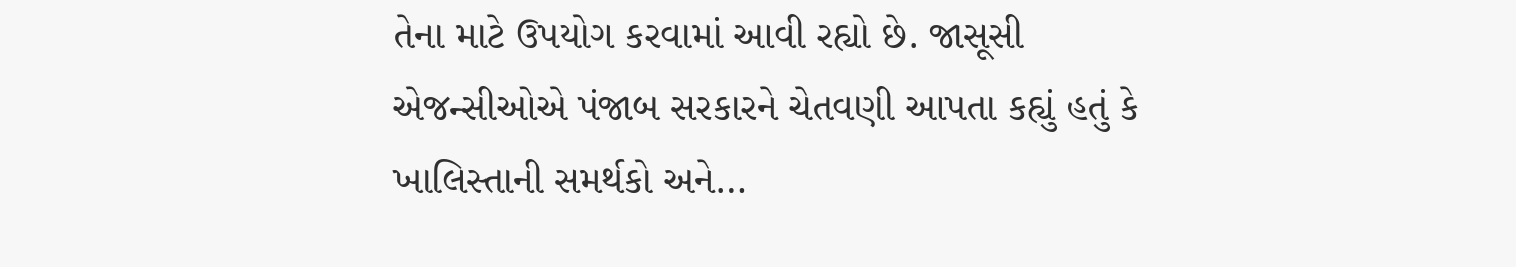તેના માટે ઉપયોગ કરવામાં આવી રહ્યો છે. જાસૂસી એજન્સીઓએ પંજાબ સરકારને ચેતવણી આપતા કહ્યું હતું કે ખાલિસ્તાની સમર્થકો અને…